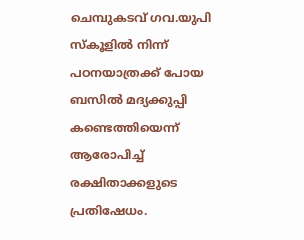ചെമ്പുകടവ് ഗവ.യുപി സ്‌കൂളില്‍ നിന്ന് പഠനയാത്രക്ക് പോയ ബസില്‍ മദ്യക്കുപ്പി കണ്ടെത്തിയെന്ന് ആരോപിച്ച് രക്ഷിതാക്കളുടെ പ്രതിഷേധം.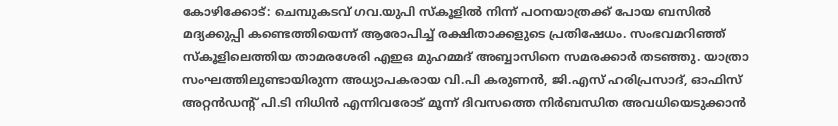കോഴിക്കോട്: ചെമ്പുകടവ് ഗവ.യുപി സ്‌കൂളില്‍ നിന്ന് പഠനയാത്രക്ക് പോയ ബസില്‍ മദ്യക്കുപ്പി കണ്ടെത്തിയെന്ന് ആരോപിച്ച് രക്ഷിതാക്കളുടെ പ്രതിഷേധം. സംഭവമറിഞ്ഞ് സ്‌കൂളിലെത്തിയ താമരശേരി എഇഒ മുഹമ്മദ് അബ്ബാസിനെ സമരക്കാര്‍ തടഞ്ഞു. യാത്രാ സംഘത്തിലുണ്ടായിരുന്ന അധ്യാപകരായ വി.പി കരുണന്‍, ജി.എസ് ഹരിപ്രസാദ്, ഓഫിസ് അറ്റന്‍ഡന്റ് പി.ടി നിധിന്‍ എന്നിവരോട് മൂന്ന് ദിവസത്തെ നിര്‍ബന്ധിത അവധിയെടുക്കാന്‍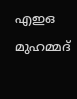എഇഒ മുഹമ്മദ്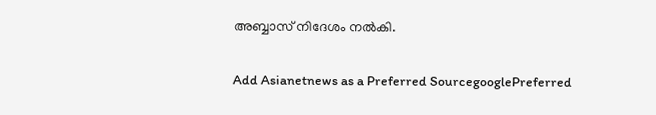അബ്ബാസ് നിദേശം നല്‍കി.

Add Asianetnews as a Preferred SourcegooglePreferred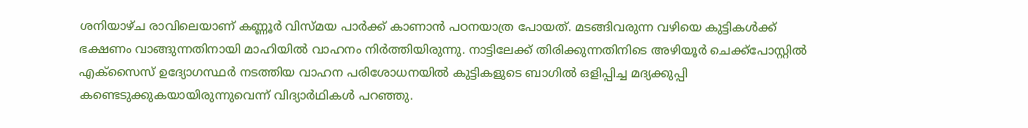ശനിയാഴ്ച രാവിലെയാണ് കണ്ണൂര്‍ വിസ്മയ പാര്‍ക്ക് കാണാന്‍ പഠനയാത്ര പോയത്. മടങ്ങിവരുന്ന വഴിയെ കുട്ടികള്‍ക്ക് ഭക്ഷണം വാങ്ങുന്നതിനായി മാഹിയില്‍ വാഹനം നിര്‍ത്തിയിരുന്നു. നാട്ടിലേക്ക് തിരിക്കുന്നതിനിടെ അഴിയൂര്‍ ചെക്ക്‌പോസ്റ്റില്‍ എക്‌സൈസ് ഉദ്യോഗസ്ഥര്‍ നടത്തിയ വാഹന പരിശോധനയില്‍ കുട്ടികളുടെ ബാഗില്‍ ഒളിപ്പിച്ച മദ്യക്കുപ്പി കണ്ടെടുക്കുകയായിരുന്നുവെന്ന് വിദ്യാര്‍ഥികള്‍ പറഞ്ഞു.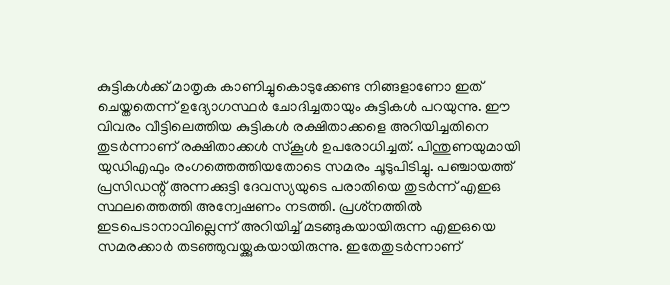കുട്ടികള്‍ക്ക് മാതൃക കാണിച്ചുകൊടുക്കേണ്ട നിങ്ങളാണോ ഇത് ചെയ്തതെന്ന് ഉദ്യോഗസ്ഥര്‍ ചോദിച്ചതായും കുട്ടികള്‍ പറയുന്നു. ഈ വിവരം വീട്ടിലെത്തിയ കുട്ടികള്‍ രക്ഷിതാക്കളെ അറിയിച്ചതിനെ തുടര്‍ന്നാണ് രക്ഷിതാക്കള്‍ സ്‌കൂള്‍ ഉപരോധിച്ചത്. പിന്തുണയുമായി യുഡിഎഫും രംഗത്തെത്തിയതോടെ സമരം ചൂടുപിടിച്ചു. പഞ്ചായത്ത് പ്രസിഡന്റ് അന്നക്കുട്ടി ദേവസ്യയുടെ പരാതിയെ തുടര്‍ന്ന് എഇഒ സ്ഥലത്തെത്തി അന്വേഷണം നടത്തി. പ്രശ്‌നത്തില്‍ ഇടപെടാനാവില്ലെന്ന് അറിയിച്ച് മടങ്ങുകയായിരുന്ന എഇഒയെ സമരക്കാര്‍ തടഞ്ഞുവയ്ക്കുകയായിരുന്നു. ഇതേതുടര്‍ന്നാണ്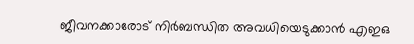ജീവനക്കാരോട് നിര്‍ബന്ധിത അവധിയെടുക്കാന്‍ എഇഒ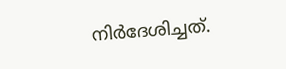നിര്‍ദേശിച്ചത്.